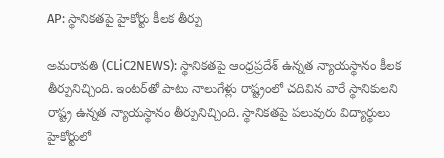AP: స్థానిక‌త‌పై హైకోర్టు కీల‌క తీర్పు

అమ‌రావ‌తి (CLiC2NEWS): స్థానిక‌త‌పై ఆంధ్ర‌ప్ర‌దేశ్ ఉన్న‌త న్యాయ‌స్థానం కీల‌క తీర్పునిచ్చింది. ఇంట‌ర్‌తో పాటు నాలుగేళ్లు రాష్ట్రంలో చ‌దివిన వారే స్థానికులని రాష్ట్ర ఉన్న‌త న్యాయ‌స్థానం తీర్పునిచ్చింది. స్థానిక‌త‌పై ప‌లువురు విద్యార్థులు హైకోర్టులో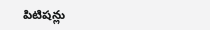పిటిష‌న్లు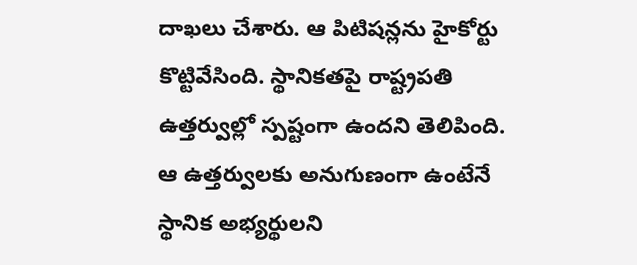దాఖ‌లు చేశారు. ఆ పిటిష‌న్ల‌ను హైకోర్టు కొట్టివేసింది. స్థానిక‌త‌పై రాష్ట్రప‌తి ఉత్త‌ర్వుల్లో స్ప‌ష్టంగా ఉంద‌ని తెలిపింది. ఆ ఉత్త‌ర్వులకు అనుగుణంగా ఉంటేనే స్థానిక అభ్య‌ర్థుల‌ని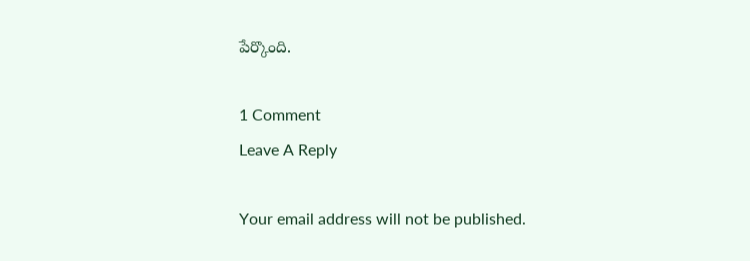పేర్కొంది.

1 Comment
Leave A Reply

Your email address will not be published.